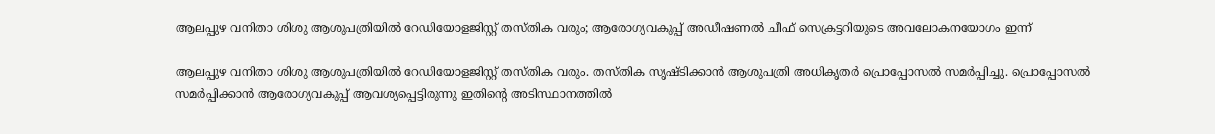ആലപ്പുഴ വനിതാ ശിശു ആശുപത്രിയിൽ റേഡിയോളജിസ്റ്റ് തസ്തിക വരും; ആരോഗ്യവകുപ്പ് അഡീഷണൽ ചീഫ് സെക്രട്ടറിയുടെ അവലോകനയോഗം ഇന്ന്

ആലപ്പുഴ വനിതാ ശിശു ആശുപത്രിയിൽ റേഡിയോളജിസ്റ്റ് തസ്തിക വരും. തസ്തിക സൃഷ്ടിക്കാൻ ആശുപത്രി അധികൃതർ പ്രൊപ്പോസൽ സമർപ്പിച്ചു. പ്രൊപ്പോസൽ സമർപ്പിക്കാൻ ആരോഗ്യവകുപ്പ് ആവശ്യപ്പെട്ടിരുന്നു ഇതിന്റെ അടിസ്ഥാനത്തിൽ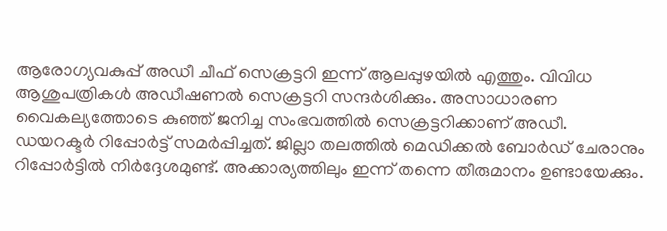ആരോഗ്യവകുപ്പ് അഡീ ചീഫ് സെക്രട്ടറി ഇന്ന് ആലപ്പുഴയിൽ എത്തും. വിവിധ ആശുപത്രികൾ അഡീഷണൽ സെക്രട്ടറി സന്ദർശിക്കും. അസാധാരണ വൈകല്യത്തോടെ കുഞ്ഞ് ജനിച്ച സംഭവത്തിൽ സെക്രട്ടറിക്കാണ് അഡീ. ഡയറക്ടർ റിപ്പോർട്ട് സമർപ്പിച്ചത്. ജില്ലാ തലത്തിൽ മെഡിക്കൽ ബോർഡ് ചേരാനും റിപ്പോർട്ടിൽ നിർദ്ദേശമുണ്ട്. അക്കാര്യത്തിലും ഇന്ന് തന്നെ തീരുമാനം ഉണ്ടായേക്കും.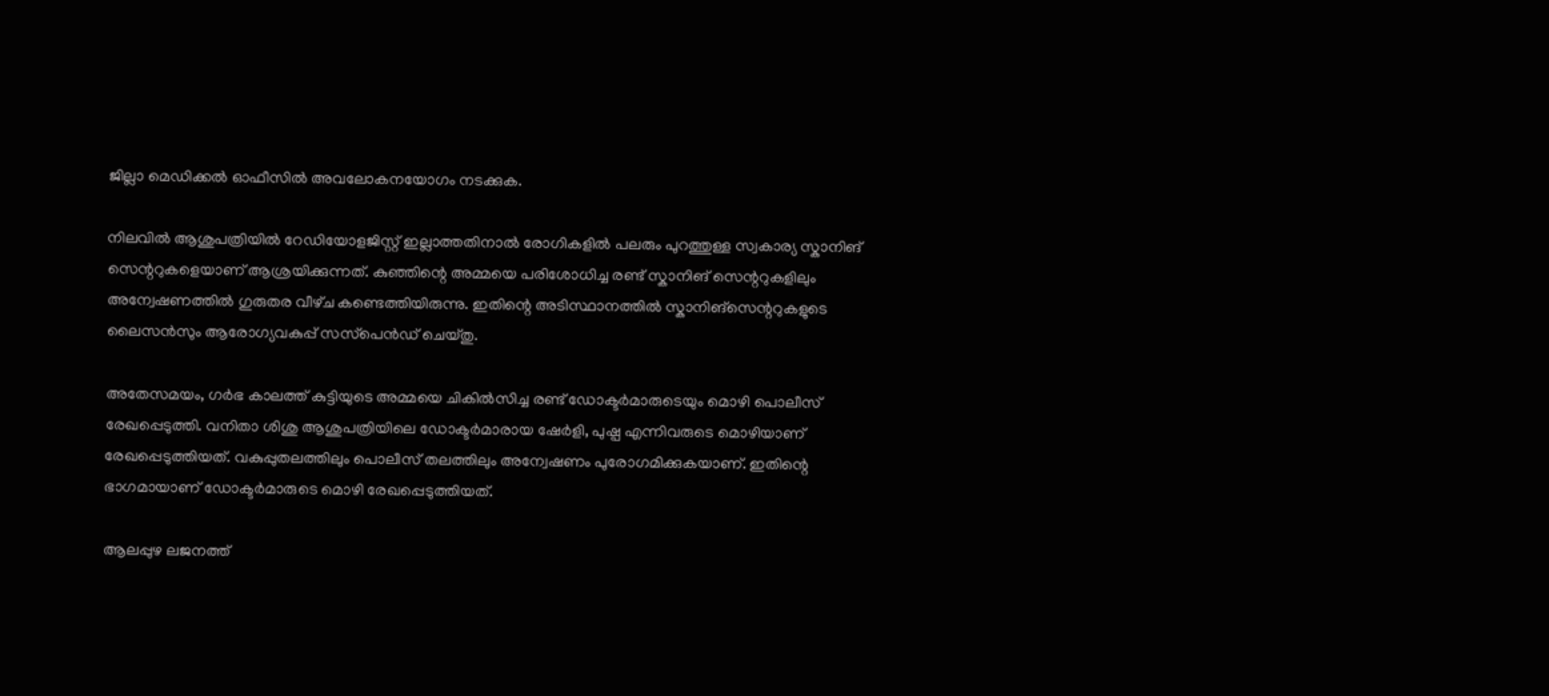ജില്ലാ മെഡിക്കൽ ഓഫീസിൽ അവലോകനയോഗം നടക്കുക.

നിലവിൽ ആശുപത്രിയിൽ റേഡിയോളജിസ്റ്റ് ഇല്ലാത്തതിനാൽ രോഗികളിൽ പലരും പുറത്തുള്ള സ്വകാര്യ സ്കാനിങ് സെന്ററുകളെയാണ് ആശ്രയിക്കുന്നത്. കുഞ്ഞിന്റെ അമ്മയെ പരിശോധിച്ച രണ്ട് സ്കാനിങ് സെന്ററുകളിലും അന്വേഷണത്തിൽ ഗുരുതര വീഴ്‌ച കണ്ടെത്തിയിരുന്നു. ഇതിന്റെ അടിസ്ഥാനത്തിൽ സ്കാനിങ്സെന്ററുകളുടെ ലൈസൻസും ആരോഗ്യവകുപ്പ് സസ്‌പെൻഡ് ചെയ്തു.

അതേസമയം, ഗർഭ കാലത്ത് കുട്ടിയുടെ അമ്മയെ ചികിൽസിച്ച രണ്ട് ഡോക്ടർമാരുടെയും മൊഴി പൊലീസ് രേഖപ്പെടുത്തി. വനിതാ ശിശു ആശുപത്രിയിലെ ഡോക്ടർമാരായ ഷേർളി, പുഷ്പ എന്നിവരുടെ മൊഴിയാണ് രേഖപ്പെടുത്തിയത്. വകുപ്പുതലത്തിലും പൊലീസ് തലത്തിലും അന്വേഷണം പുരോഗമിക്കുകയാണ്. ഇതിന്റെ ഭാഗമായാണ് ഡോക്ടർമാരുടെ മൊഴി രേഖപ്പെടുത്തിയത്.

ആലപ്പുഴ ലജനത്ത്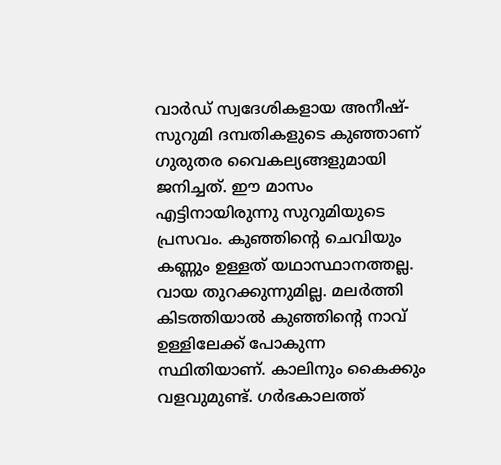വാർഡ് സ്വദേശികളായ അനീഷ്-സുറുമി ദമ്പതികളുടെ കുഞ്ഞാണ് ഗുരുതര വൈകല്യങ്ങളുമായി ജനിച്ചത്. ഈ മാസം എട്ടിനായിരുന്നു സുറുമിയുടെ പ്രസവം. കുഞ്ഞിന്റെ ചെവിയും കണ്ണും ഉള്ളത് യഥാസ്ഥാനത്തല്ല. വായ തുറക്കുന്നുമില്ല. മലർത്തി കിടത്തിയാൽ കുഞ്ഞിന്റെ നാവ് ഉള്ളിലേക്ക് പോകുന്ന സ്ഥിതിയാണ്. കാലിനും കൈക്കും വളവുമുണ്ട്. ഗർഭകാലത്ത്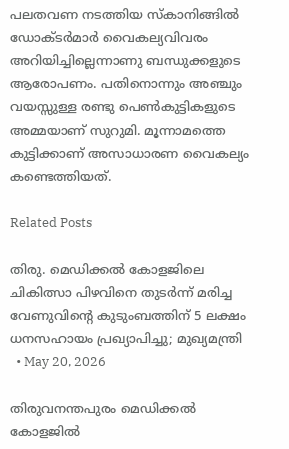പലതവണ നടത്തിയ സ്‌കാനിങ്ങിൽ ഡോക്ടർമാർ വൈകല്യവിവരം അറിയിച്ചില്ലെന്നാണു ബന്ധുക്കളുടെ ആരോപണം. പതിനൊന്നും അഞ്ചും വയസ്സുള്ള രണ്ടു പെൺകുട്ടികളുടെ അമ്മയാണ് സുറുമി. മൂന്നാമത്തെ കുട്ടിക്കാണ് അസാധാരണ വൈകല്യം കണ്ടെത്തിയത്.

Related Posts

തിരു. മെഡിക്കൽ കോളജിലെ ചികിത്സാ പിഴവിനെ തുടർന്ന് മരിച്ച വേണുവിന്റെ കുടുംബത്തിന് 5 ലക്ഷം ധനസഹായം പ്രഖ്യാപിച്ചു; മുഖ്യമന്ത്രി
  • May 20, 2026

തിരുവനന്തപുരം മെഡിക്കൽ കോളജിൽ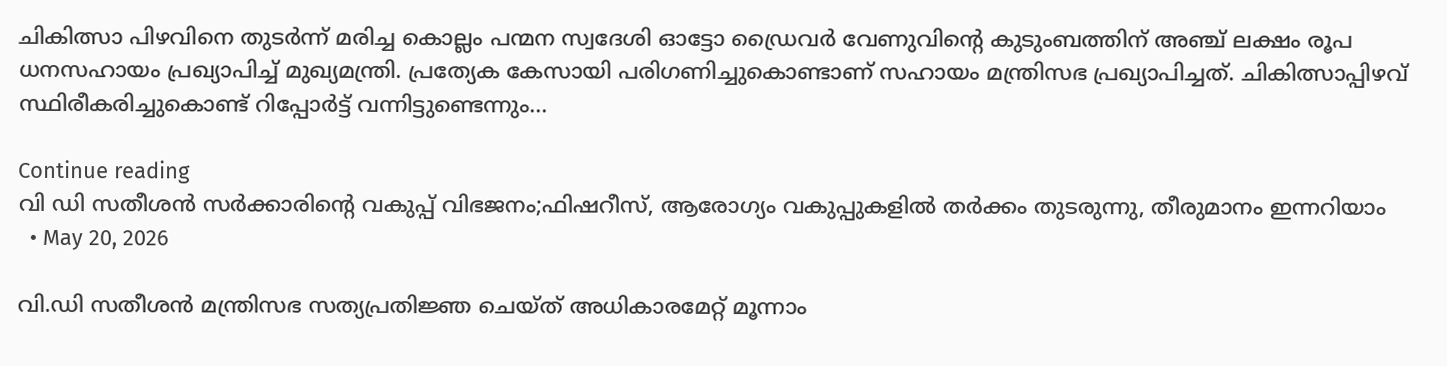ചികിത്സാ പിഴവിനെ തുടർന്ന് മരിച്ച കൊല്ലം പന്മന സ്വദേശി ഓട്ടോ ഡ്രൈവർ വേണുവിന്റെ കുടുംബത്തിന് അഞ്ച് ലക്ഷം രൂപ ധനസഹായം പ്രഖ്യാപിച്ച് മുഖ്യമന്ത്രി. പ്രത്യേക കേസായി പരിഗണിച്ചുകൊണ്ടാണ് സഹായം മന്ത്രിസഭ പ്രഖ്യാപിച്ചത്. ചികിത്സാപ്പിഴവ് സ്ഥിരീകരിച്ചുകൊണ്ട് റിപ്പോർട്ട് വന്നിട്ടുണ്ടെന്നും…

Continue reading
വി ഡി സതീശൻ സർക്കാരിന്റെ വകുപ്പ് വിഭജനം;ഫിഷറീസ്, ആരോഗ്യം വകുപ്പുകളിൽ തർക്കം തുടരുന്നു, തീരുമാനം ഇന്നറിയാം
  • May 20, 2026

വി.ഡി സതീശൻ മന്ത്രിസഭ സത്യപ്രതിജ്ഞ ചെയ്ത് അധികാരമേറ്റ് മൂന്നാം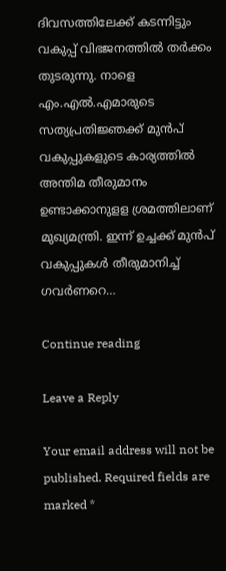ദിവസത്തിലേക്ക് കടന്നിട്ടും വകുപ്പ് വിഭജനത്തിൽ തർക്കം തുടരുന്നു. നാളെ എം.എൽ.എമാരുടെ സത്യപ്രതിജ്ഞക്ക് മുൻപ് വകുപ്പുകളുടെ കാര്യത്തിൽ അന്തിമ തീരുമാനം ഉണ്ടാക്കാനുളള ശ്രമത്തിലാണ് മുഖ്യമന്ത്രി. ഇന്ന് ഉച്ചക്ക് മുൻപ് വകുപ്പുകൾ തീരുമാനിച്ച് ഗവർണറെ…

Continue reading

Leave a Reply

Your email address will not be published. Required fields are marked *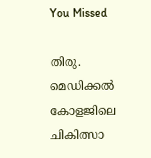You Missed

തിരു. മെഡിക്കൽ കോളജിലെ ചികിത്സാ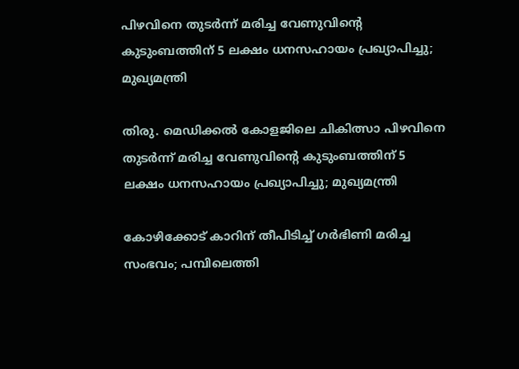പിഴവിനെ തുടർന്ന് മരിച്ച വേണുവിന്റെ കുടുംബത്തിന് 5 ലക്ഷം ധനസഹായം പ്രഖ്യാപിച്ചു; മുഖ്യമന്ത്രി

തിരു. മെഡിക്കൽ കോളജിലെ ചികിത്സാ പിഴവിനെ തുടർന്ന് മരിച്ച വേണുവിന്റെ കുടുംബത്തിന് 5 ലക്ഷം ധനസഹായം പ്രഖ്യാപിച്ചു; മുഖ്യമന്ത്രി

കോഴിക്കോട് കാറിന് തീപിടിച്ച് ഗര്‍ഭിണി മരിച്ച സംഭവം; പമ്പിലെത്തി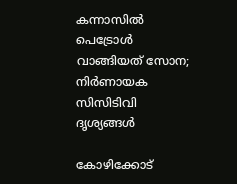കന്നാസില്‍ പെട്രോള്‍ വാങ്ങിയത് സോന; നിര്‍ണായക സിസിടിവി ദൃശ്യങ്ങള്‍

കോഴിക്കോട്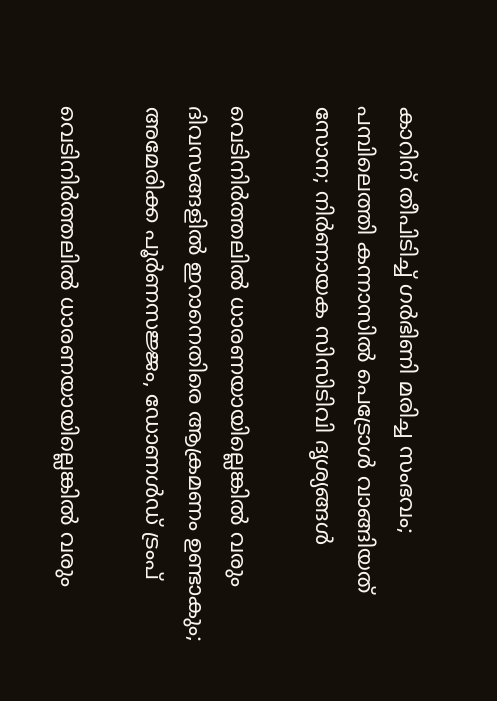കാറിന് തീപിടിച്ച് ഗര്‍ഭിണി മരിച്ച സംഭവം; പമ്പിലെത്തി കന്നാസില്‍ പെട്രോള്‍ വാങ്ങിയത് സോന; നിര്‍ണായക സിസിടിവി ദൃശ്യങ്ങള്‍

വെടിനിർത്തലിൽ ധാരണയായില്ലെങ്കിൽ വരും ദിവസങ്ങളിൽ ഇറാനെതിരെ ആക്രമണം ഉണ്ടാകും; അമേരിക്ക പൂർണസജ്ജം, ഡോണൾഡ് ട്രംപ്

വെടിനിർത്തലിൽ ധാരണയായില്ലെങ്കിൽ വരും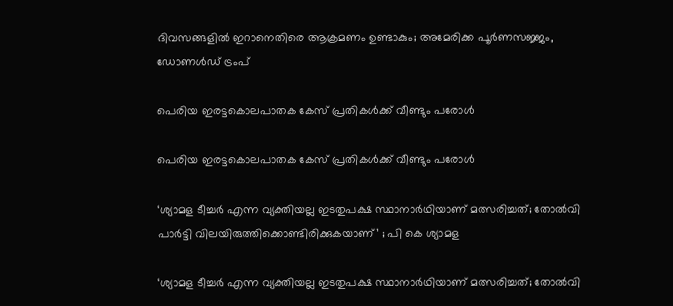ദിവസങ്ങളിൽ ഇറാനെതിരെ ആക്രമണം ഉണ്ടാകും; അമേരിക്ക പൂർണസജ്ജം, ഡോണൾഡ് ട്രംപ്

പെരിയ ഇരട്ടകൊലപാതക കേസ് പ്രതികൾക്ക്‌ വീണ്ടും പരോൾ

പെരിയ ഇരട്ടകൊലപാതക കേസ് പ്രതികൾക്ക്‌ വീണ്ടും പരോൾ

‘ശ്യാമള ടീച്ചര്‍ എന്ന വ്യക്തിയല്ല ഇടതുപക്ഷ സ്ഥാനാര്‍ഥിയാണ് മത്സരിച്ചത്; തോല്‍വി പാര്‍ട്ടി വിലയിരുത്തിക്കൊണ്ടിരിക്കുകയാണ്’ ; പി കെ ശ്യാമള

‘ശ്യാമള ടീച്ചര്‍ എന്ന വ്യക്തിയല്ല ഇടതുപക്ഷ സ്ഥാനാര്‍ഥിയാണ് മത്സരിച്ചത്; തോല്‍വി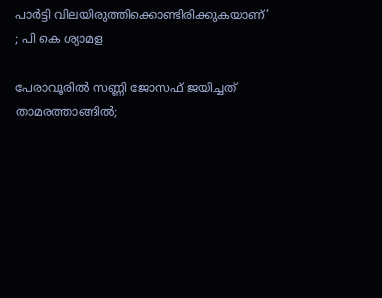പാര്‍ട്ടി വിലയിരുത്തിക്കൊണ്ടിരിക്കുകയാണ്’ ; പി കെ ശ്യാമള

പേരാവൂരിൽ സണ്ണി ജോസഫ് ജയിച്ചത് താമരത്താങ്ങിൽ;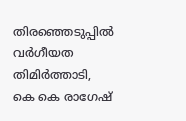തിരഞ്ഞെടുപ്പിൽ വർഗീയത തിമിർത്താടി, കെ കെ രാഗേഷ്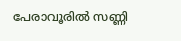പേരാവൂരിൽ സണ്ണി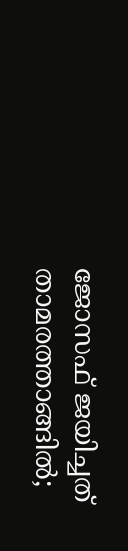ജോസഫ് ജയിച്ചത് താമരത്താങ്ങിൽ;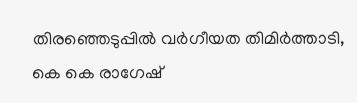തിരഞ്ഞെടുപ്പിൽ വർഗീയത തിമിർത്താടി, കെ കെ രാഗേഷ്